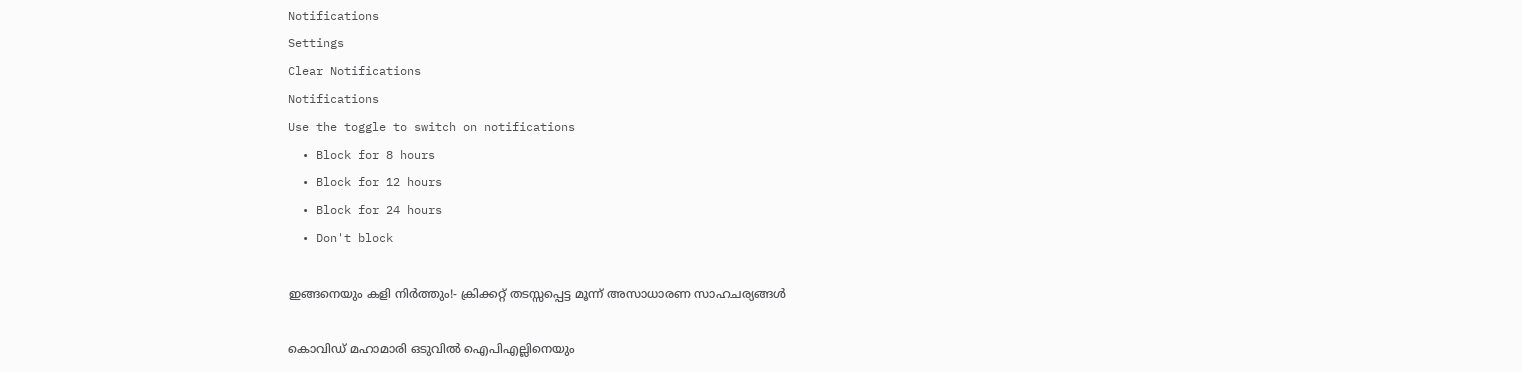Notifications
Settings
Clear Notifications
Notifications
Use the toggle to switch on notifications
  • Block for 8 hours
  • Block for 12 hours
  • Block for 24 hours
  • Don't block

ഇങ്ങനെയും കളി നിര്‍ത്തും!- ക്രിക്കറ്റ് തടസ്സപ്പെട്ട മൂന്ന് അസാധാരണ സാഹചര്യങ്ങള്‍

കൊവിഡ് മഹാമാരി ഒടുവില്‍ ഐപിഎല്ലിനെയും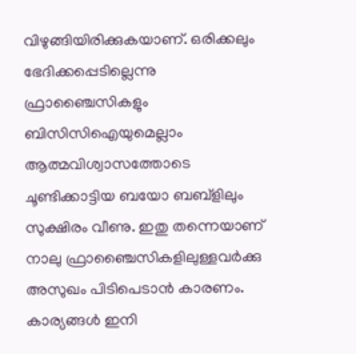വിഴുങ്ങിയിരിക്കുകയാണ്. ഒരിക്കലും ഭേദിക്കപ്പെടില്ലെന്നു ഫ്രാഞ്ചൈസികളും ബിസിസിഐയുമെല്ലാം ആത്മവിശ്വാസത്തോടെ ചൂണ്ടിക്കാട്ടിയ ബയോ ബബ്‌ളിലും സുക്ഷിരം വീണു. ഇതു തന്നെയാണ് നാലു ഫ്രാഞ്ചൈസികളിലുള്ളവര്‍ക്കു അസുഖം പിടിപെടാന്‍ കാരണം. കാര്യങ്ങള്‍ ഇനി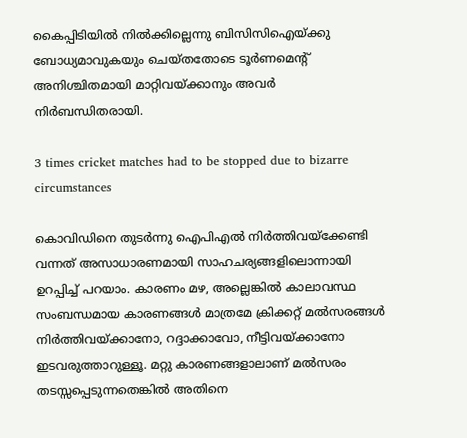കൈപ്പിടിയില്‍ നില്‍ക്കില്ലെന്നു ബിസിസിഐയ്ക്കു ബോധ്യമാവുകയും ചെയ്തതോടെ ടൂര്‍ണമെന്റ് അനിശ്ചിതമായി മാറ്റിവയ്ക്കാനും അവര്‍ നിര്‍ബന്ധിതരായി.

3 times cricket matches had to be stopped due to bizarre circumstances

കൊവിഡിനെ തുടര്‍ന്നു ഐപിഎല്‍ നിര്‍ത്തിവയ്‌ക്കേണ്ടി വന്നത് അസാധാരണമായി സാഹചര്യങ്ങളിലൊന്നായി ഉറപ്പിച്ച് പറയാം. കാരണം മഴ, അല്ലെങ്കില്‍ കാലാവസ്ഥ സംബന്ധമായ കാരണങ്ങള്‍ മാത്രമേ ക്രിക്കറ്റ് മല്‍സരങ്ങള്‍ നിര്‍ത്തിവയ്ക്കാനോ, റദ്ദാക്കാവോ, നീട്ടിവയ്ക്കാനോ ഇടവരുത്താറുള്ളൂ. മറ്റു കാരണങ്ങളാലാണ് മല്‍സരം തടസ്സപ്പെടുന്നതെങ്കില്‍ അതിനെ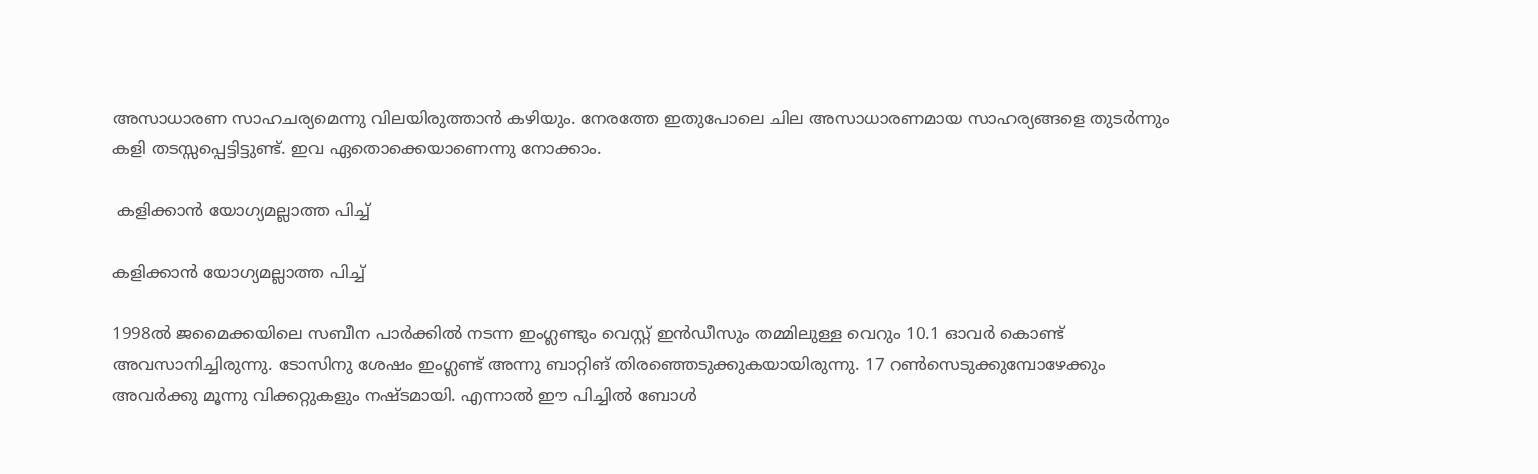അസാധാരണ സാഹചര്യമെന്നു വിലയിരുത്താന്‍ കഴിയും. നേരത്തേ ഇതുപോലെ ചില അസാധാരണമായ സാഹര്യങ്ങളെ തുടര്‍ന്നും കളി തടസ്സപ്പെട്ടിട്ടുണ്ട്. ഇവ ഏതൊക്കെയാണെന്നു നോക്കാം.

 കളിക്കാന്‍ യോഗ്യമല്ലാത്ത പിച്ച്

കളിക്കാന്‍ യോഗ്യമല്ലാത്ത പിച്ച്

1998ല്‍ ജമൈക്കയിലെ സബീന പാര്‍ക്കില്‍ നടന്ന ഇംഗ്ലണ്ടും വെസ്റ്റ് ഇന്‍ഡീസും തമ്മിലുള്ള വെറും 10.1 ഓവര്‍ കൊണ്ട് അവസാനിച്ചിരുന്നു. ടോസിനു ശേഷം ഇംഗ്ലണ്ട് അന്നു ബാറ്റിങ് തിരഞ്ഞെടുക്കുകയായിരുന്നു. 17 റണ്‍സെടുക്കുമ്പോഴേക്കും അവര്‍ക്കു മൂന്നു വിക്കറ്റുകളും നഷ്ടമായി. എന്നാല്‍ ഈ പിച്ചില്‍ ബോള്‍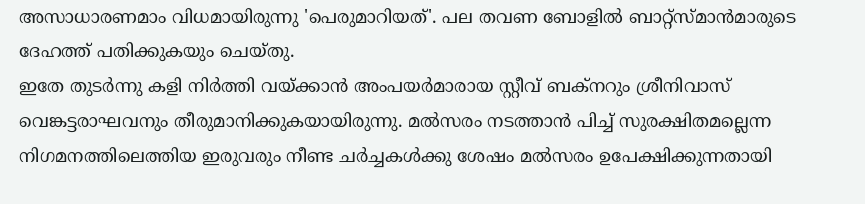അസാധാരണമാം വിധമായിരുന്നു 'പെരുമാറിയത്'. പല തവണ ബോളില്‍ ബാറ്റ്‌സ്മാന്‍മാരുടെ ദേഹത്ത് പതിക്കുകയും ചെയ്തു.
ഇതേ തുടര്‍ന്നു കളി നിര്‍ത്തി വയ്ക്കാന്‍ അംപയര്‍മാരായ സ്റ്റീവ് ബക്‌നറും ശ്രീനിവാസ് വെങ്കട്ടരാഘവനും തീരുമാനിക്കുകയായിരുന്നു. മല്‍സരം നടത്താന്‍ പിച്ച് സുരക്ഷിതമല്ലെന്ന നിഗമനത്തിലെത്തിയ ഇരുവരും നീണ്ട ചര്‍ച്ചകള്‍ക്കു ശേഷം മല്‍സരം ഉപേക്ഷിക്കുന്നതായി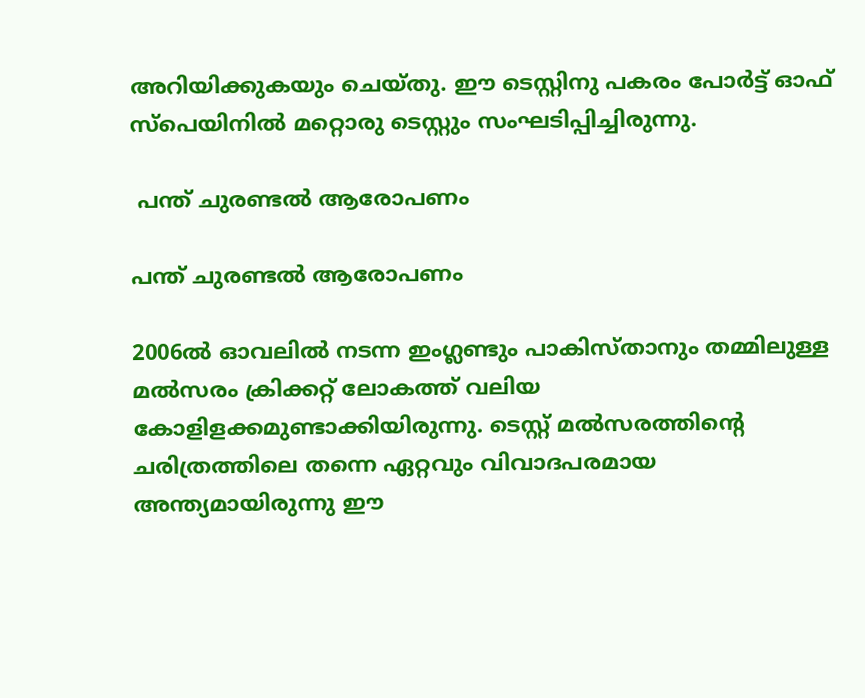അറിയിക്കുകയും ചെയ്തു. ഈ ടെസ്റ്റിനു പകരം പോര്‍ട്ട് ഓഫ് സ്‌പെയിനില്‍ മറ്റൊരു ടെസ്റ്റും സംഘടിപ്പിച്ചിരുന്നു.

 പന്ത് ചുരണ്ടല്‍ ആരോപണം

പന്ത് ചുരണ്ടല്‍ ആരോപണം

2006ല്‍ ഓവലില്‍ നടന്ന ഇംഗ്ലണ്ടും പാകിസ്താനും തമ്മിലുള്ള മല്‍സരം ക്രിക്കറ്റ് ലോകത്ത് വലിയ കോളിളക്കമുണ്ടാക്കിയിരുന്നു. ടെസ്റ്റ് മല്‍സരത്തിന്റെ ചരിത്രത്തിലെ തന്നെ ഏറ്റവും വിവാദപരമായ അന്ത്യമായിരുന്നു ഈ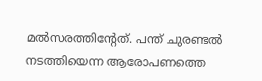മല്‍സരത്തിന്റേത്. പന്ത് ചുരണ്ടല്‍ നടത്തിയെന്ന ആരോപണത്തെ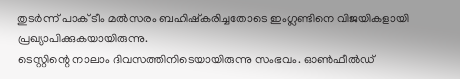തുടര്‍ന്ന് പാക് ടീം മല്‍സരം ബഹിഷ്‌കരിച്ചതോടെ ഇംഗ്ലണ്ടിനെ വിജയികളായി പ്രഖ്യാപിക്കുകയായിരുന്നു.
ടെസ്റ്റിന്റെ നാലാം ദിവസത്തിനിടെയായിരുന്നു സംഭവം. ഓണ്‍ഫീല്‍ഡ്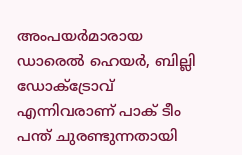അംപയര്‍മാരായ ഡാരെല്‍ ഹെയര്‍, ബില്ലി ഡോക്ട്രോവ് എന്നിവരാണ് പാക് ടീം പന്ത് ചുരണ്ടുന്നതായി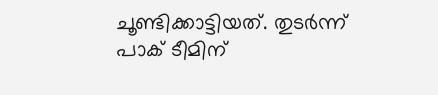ചൂണ്ടിക്കാട്ടിയത്. തുടര്‍ന്ന് പാക് ടീമിന്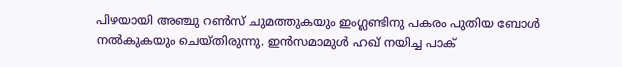പിഴയായി അഞ്ചു റണ്‍സ് ചുമത്തുകയും ഇംഗ്ലണ്ടിനു പകരം പുതിയ ബോള്‍ നല്‍കുകയും ചെയ്തിരുന്നു. ഇന്‍സമാമുള്‍ ഹഖ് നയിച്ച പാക്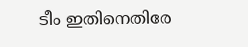ടീം ഇതിനെതിരേ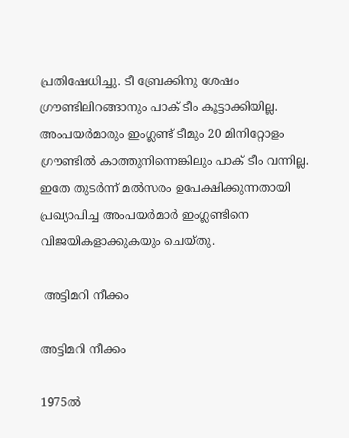പ്രതിഷേധിച്ചു. ടീ ബ്രേക്കിനു ശേഷം ഗ്രൗണ്ടിലിറങ്ങാനും പാക് ടീം കൂട്ടാക്കിയില്ല. അംപയര്‍മാരും ഇംഗ്ലണ്ട് ടീമും 20 മിനിറ്റോളം ഗ്രൗണ്ടില്‍ കാത്തുനിന്നെങ്കിലും പാക് ടീം വന്നില്ല. ഇതേ തുടര്‍ന്ന് മല്‍സരം ഉപേക്ഷിക്കുന്നതായി പ്രഖ്യാപിച്ച അംപയര്‍മാര്‍ ഇംഗ്ലണ്ടിനെ വിജയികളാക്കുകയും ചെയ്തു.

 അട്ടിമറി നീക്കം

അട്ടിമറി നീക്കം

1975ല്‍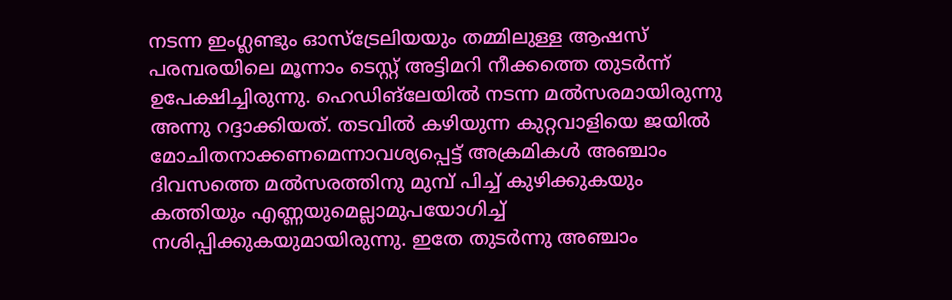നടന്ന ഇംഗ്ലണ്ടും ഓസ്‌ട്രേലിയയും തമ്മിലുള്ള ആഷസ് പരമ്പരയിലെ മൂന്നാം ടെസ്റ്റ് അട്ടിമറി നീക്കത്തെ തുടര്‍ന്ന് ഉപേക്ഷിച്ചിരുന്നു. ഹെഡിങ്‌ലേയില്‍ നടന്ന മല്‍സരമായിരുന്നു അന്നു റദ്ദാക്കിയത്. തടവില്‍ കഴിയുന്ന കുറ്റവാളിയെ ജയില്‍ മോചിതനാക്കണമെന്നാവശ്യപ്പെട്ട് അക്രമികള്‍ അഞ്ചാം ദിവസത്തെ മല്‍സരത്തിനു മുമ്പ് പിച്ച് കുഴിക്കുകയും കത്തിയും എണ്ണയുമെല്ലാമുപയോഗിച്ച് നശിപ്പിക്കുകയുമായിരുന്നു. ഇതേ തുടര്‍ന്നു അഞ്ചാം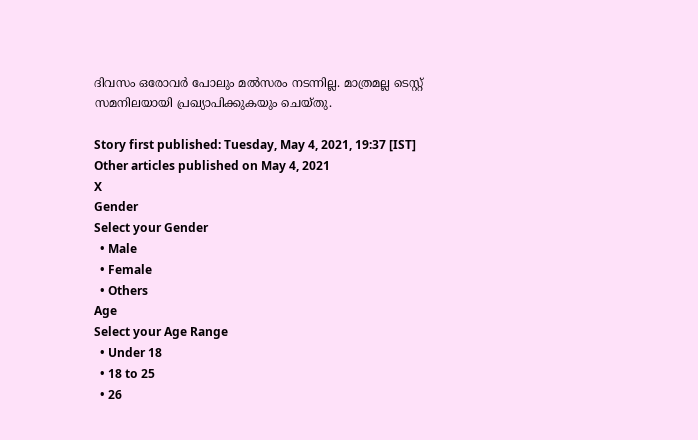ദിവസം ഒരോവര്‍ പോലും മല്‍സരം നടന്നില്ല. മാത്രമല്ല ടെസ്റ്റ് സമനിലയായി പ്രഖ്യാപിക്കുകയും ചെയ്തു.

Story first published: Tuesday, May 4, 2021, 19:37 [IST]
Other articles published on May 4, 2021
X
Gender
Select your Gender
  • Male
  • Female
  • Others
Age
Select your Age Range
  • Under 18
  • 18 to 25
  • 26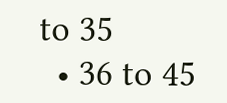to 35
  • 36 to 45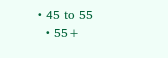• 45 to 55
  • 55+